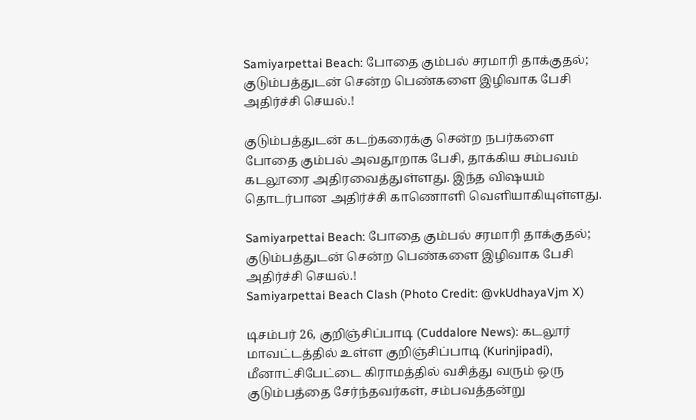Samiyarpettai Beach: போதை கும்பல் சரமாரி தாக்குதல்; குடும்பத்துடன் சென்ற பெண்களை இழிவாக பேசி அதிர்ச்சி செயல்.!

குடும்பத்துடன் கடற்கரைக்கு சென்ற நபர்களை போதை கும்பல் அவதூறாக பேசி, தாக்கிய சம்பவம் கடலூரை அதிரவைத்துள்ளது. இந்த விஷயம் தொடர்பான அதிர்ச்சி காணொளி வெளியாகியுள்ளது.

Samiyarpettai Beach: போதை கும்பல் சரமாரி தாக்குதல்; குடும்பத்துடன் சென்ற பெண்களை இழிவாக பேசி அதிர்ச்சி செயல்.!
Samiyarpettai Beach Clash (Photo Credit: @vkUdhayaVjm X)

டிசம்பர் 26, குறிஞ்சிப்பாடி (Cuddalore News): கடலூர் மாவட்டத்தில் உள்ள குறிஞ்சிப்பாடி (Kurinjipadi), மீனாட்சிபேட்டை கிராமத்தில் வசித்து வரும் ஒரு குடும்பத்தை சேர்ந்தவர்கள், சம்பவத்தன்று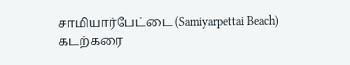சாமியார்பேட்டை (Samiyarpettai Beach) கடற்கரை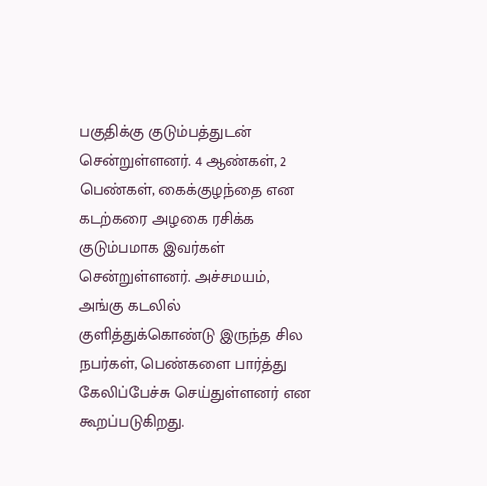பகுதிக்கு குடும்பத்துடன் சென்றுள்ளனர். 4 ஆண்கள், 2 பெண்கள், கைக்குழந்தை என கடற்கரை அழகை ரசிக்க குடும்பமாக இவர்கள் சென்றுள்ளனர். அச்சமயம், அங்கு கடலில் குளித்துக்கொண்டு இருந்த சில நபர்கள், பெண்களை பார்த்து கேலிப்பேச்சு செய்துள்ளனர் என கூறப்படுகிறது.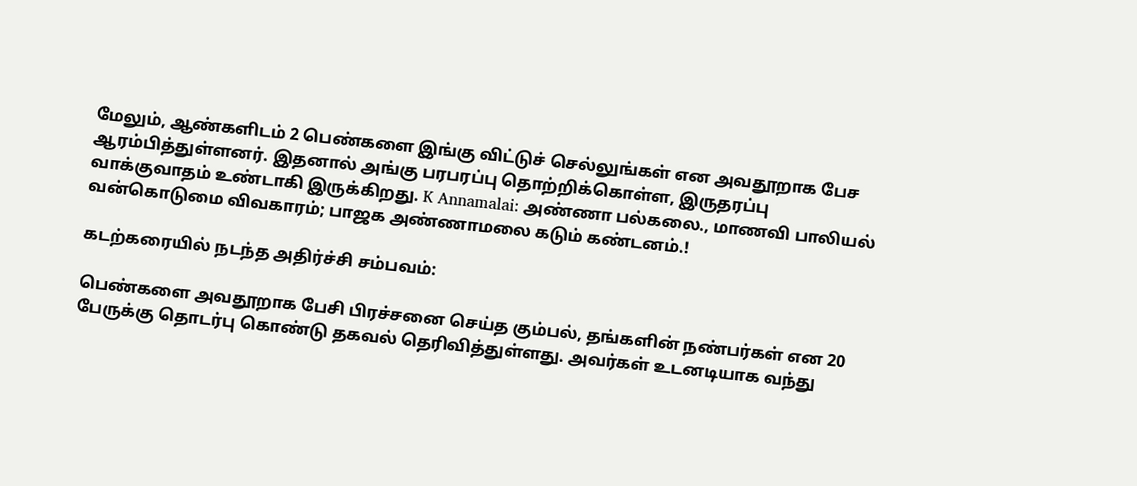மேலும், ஆண்களிடம் 2 பெண்களை இங்கு விட்டுச் செல்லுங்கள் என அவதூறாக பேச ஆரம்பித்துள்ளனர். இதனால் அங்கு பரபரப்பு தொற்றிக்கொள்ள, இருதரப்பு வாக்குவாதம் உண்டாகி இருக்கிறது. K Annamalai: அண்ணா பல்கலை., மாணவி பாலியல் வன்கொடுமை விவகாரம்; பாஜக அண்ணாமலை கடும் கண்டனம்.!

கடற்கரையில் நடந்த அதிர்ச்சி சம்பவம்:

பெண்களை அவதூறாக பேசி பிரச்சனை செய்த கும்பல், தங்களின் நண்பர்கள் என 20 பேருக்கு தொடர்பு கொண்டு தகவல் தெரிவித்துள்ளது. அவர்கள் உடனடியாக வந்து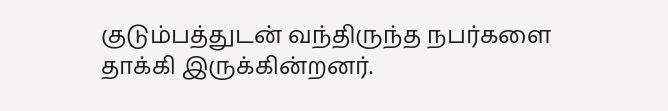குடும்பத்துடன் வந்திருந்த நபர்களை தாக்கி இருக்கின்றனர்.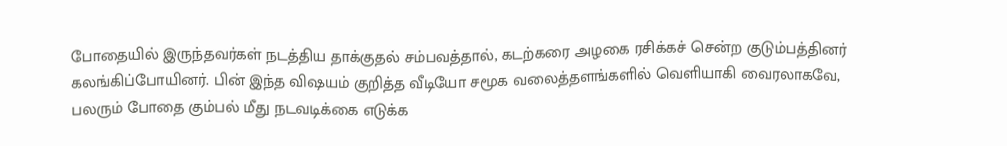போதையில் இருந்தவர்கள் நடத்திய தாக்குதல் சம்பவத்தால், கடற்கரை அழகை ரசிக்கச் சென்ற குடும்பத்தினர் கலங்கிப்போயினர். பின் இந்த விஷயம் குறித்த வீடியோ சமூக வலைத்தளங்களில் வெளியாகி வைரலாகவே, பலரும் போதை கும்பல் மீது நடவடிக்கை எடுக்க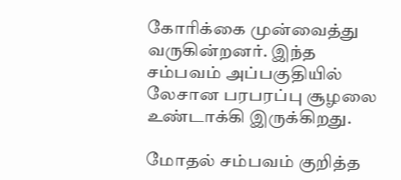கோரிக்கை முன்வைத்து வருகின்றனர். இந்த சம்பவம் அப்பகுதியில் லேசான பரபரப்பு சூழலை உண்டாக்கி இருக்கிறது.

மோதல் சம்பவம் குறித்த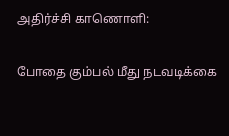அதிர்ச்சி காணொளி:

போதை கும்பல் மீது நடவடிக்கை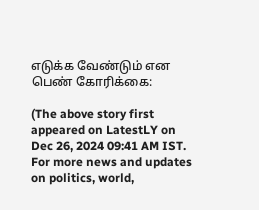எடுக்க வேண்டும் என பெண் கோரிக்கை:

(The above story first appeared on LatestLY on Dec 26, 2024 09:41 AM IST. For more news and updates on politics, world,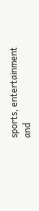sports, entertainment and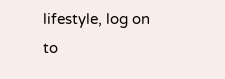lifestyle, log on to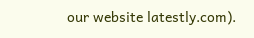our website latestly.com).